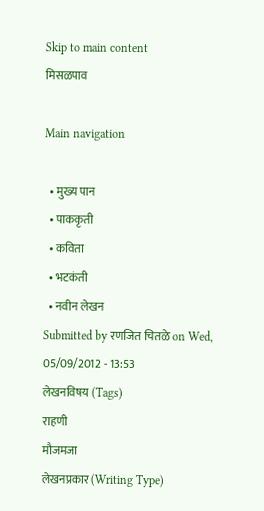Skip to main content
मिसळपाव

Main navigation

  • मुख्य पान
  • पाककृती
  • कविता
  • भटकंती
  • नवीन लेखन
Submitted by रणजित चितळे on Wed, 05/09/2012 - 13:53
लेखनविषय (Tags)
राहणी
मौजमजा
लेखनप्रकार (Writing Type)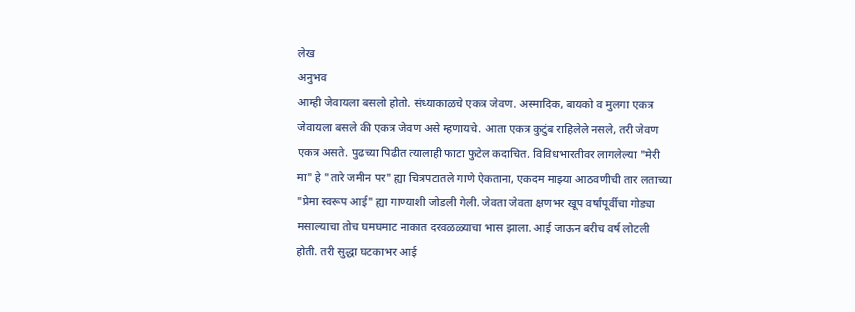लेख
अनुभव
आम्ही जेवायला बसलो होतो. संध्याकाळचे एकत्र जेवण. अस्मादिक, बायको व मुलगा एकत्र जेवायला बसले की एकत्र जेवण असे म्हणायचे. आता एकत्र कुटुंब राहिलेले नसले, तरी जेवण एकत्र असते. पुढच्या पिढीत त्यालाही फाटा फुटेल कदाचित. विविधभारतीवर लागलेल्या "मेरी मा" हे "तारे जमीन पर" ह्या चित्रपटातले गाणे ऐकताना, एकदम माझ्या आठवणीची तार लताच्या "प्रेमा स्वरूप आई" ह्या गाण्याशी जोडली गेली. जेवता जेवता क्षणभर खूप वर्षांपूर्वीचा गोड्या मसाल्याचा तोच घमघमाट नाकात दरवळळ्याचा भास झाला. आई जाऊन बरीच वर्ष लोटली होती. तरी सुद्धा घटकाभर आई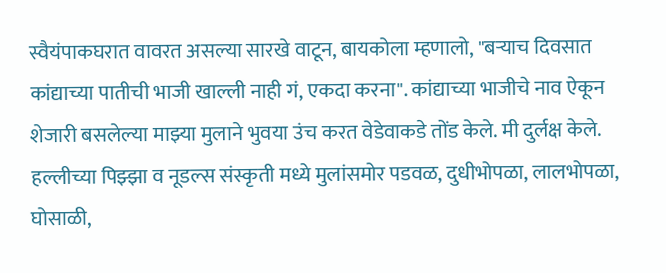स्वैयंपाकघरात वावरत असल्या सारखे वाटून, बायकोला म्हणालो, "बऱ्याच दिवसात कांद्याच्या पातीची भाजी खाल्ली नाही गं, एकदा करना". कांद्याच्या भाजीचे नाव ऐकून शेजारी बसलेल्या माझ्या मुलाने भुवया उंच करत वेडेवाकडे तोंड केले. मी दुर्लक्ष केले. हल्लीच्या पिझ्झा व नूडल्स संस्कृती मध्ये मुलांसमोर पडवळ, दुधीभोपळा, लालभोपळा, घोसाळी,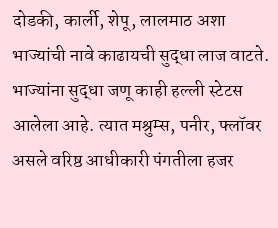दोडकी, कार्ली, शेपू, लालमाठ अशा भाज्यांची नावे काढायची सुद्धा लाज वाटते. भाज्यांना सुद्धा जणू काही हल्ली स्टेटस आलेला आहे. त्यात मश्रुम्स, पनीर, फ्लॉवर असले वरिष्ठ आधीकारी पंगतीला हजर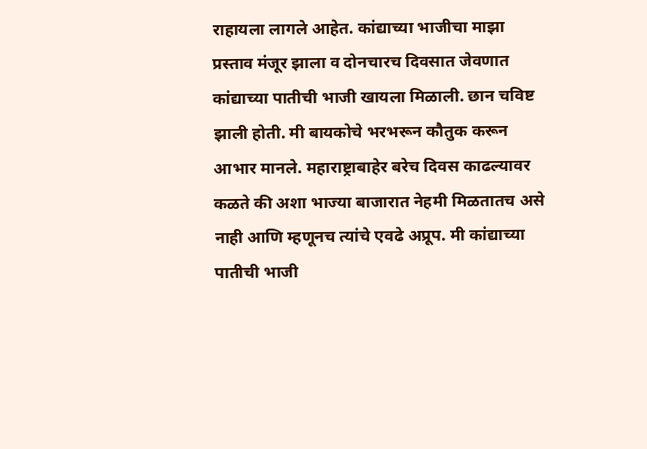राहायला लागले आहेत. कांद्याच्या भाजीचा माझा प्रस्ताव मंजूर झाला व दोनचारच दिवसात जेवणात कांद्याच्या पातीची भाजी खायला मिळाली. छान चविष्ट झाली होती. मी बायकोचे भरभरून कौतुक करून आभार मानले. महाराष्ट्राबाहेर बरेच दिवस काढल्यावर कळते की अशा भाज्या बाजारात नेहमी मिळतातच असे नाही आणि म्हणूनच त्यांचे एवढे अप्रूप. मी कांद्याच्या पातीची भाजी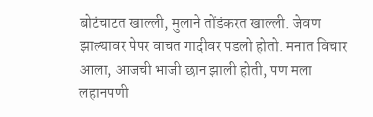बोटंचाटत खाल्ली, मुलाने तोंडंकरत खाल्ली. जेवण झाल्यावर पेपर वाचत गादीवर पडलो होतो. मनात विचार आला, आजची भाजी छान झाली होती, पण मला लहानपणी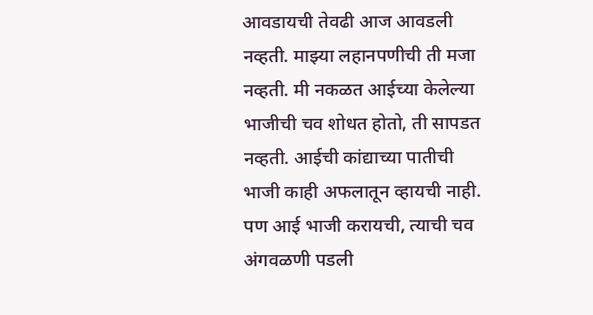आवडायची तेवढी आज आवडली नव्हती. माझ्या लहानपणीची ती मजा नव्हती. मी नकळत आईच्या केलेल्या भाजीची चव शोधत होतो, ती सापडत नव्हती. आईची कांद्याच्या पातीची भाजी काही अफलातून व्हायची नाही. पण आई भाजी करायची, त्याची चव अंगवळणी पडली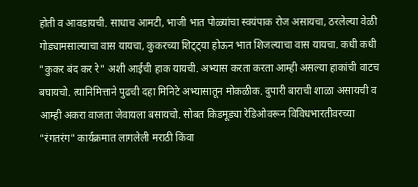होती व आवडायची. साधाच आमटी, भाजी भात पोळ्यांचा स्वयंपाक रोज असायचा, ठरलेल्या वेळी गोड्यामसाल्याचा वास यायचा, कुकरच्या शिट्ट्या होऊन भात शिजल्याचा वास यायचा. कधी कधी "कुकर बंद कर रे" अशी आईची हाक यायची. अभ्यास करता करता आम्ही असल्या हाकांची वाटच बघायचो. त्यानिमित्ताने पुढची दहा मिनिटे अभ्यासातून मोकळीक. दुपारी बाराची शाळा असायची व आम्ही अकरा वाजता जेवायला बसायचो. सोबत किडमूड्या रेडिओवरून विविधभारतीवरच्या "रंगतरंग" कार्यक्रमात लागलेली मराठी किंवा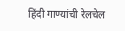हिंदी गाण्यांची रेलचेल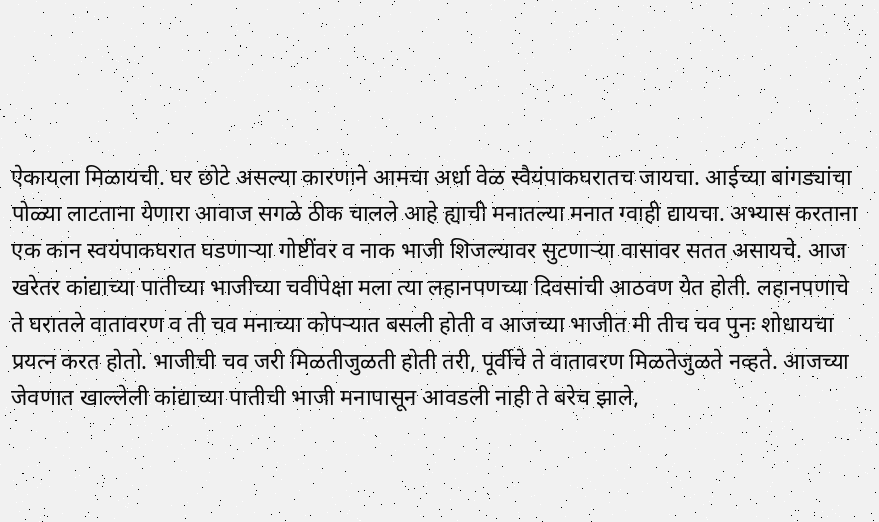ऐकायला मिळायची. घर छोटे असल्या कारणाने आमचा अर्धा वेळ स्वैयंपाकघरातच जायचा. आईच्या बांगड्यांचा पोळ्या लाटताना येणारा आवाज सगळे ठीक चालले आहे ह्याची मनातल्या मनात ग्वाही द्यायचा. अभ्यास करताना एक कान स्वयंपाकघरात घडणाऱ्या गोष्टींवर व नाक भाजी शिजल्यावर सुटणाऱ्या वासावर सतत असायचे. आज खरेतर कांद्याच्या पातीच्या भाजीच्या चवीपेक्षा मला त्या लहानपणच्या दिवसांची आठवण येत होती. लहानपणाचे ते घरातले वातावरण व ती चव मनाच्या कोपऱ्यात बसली होती व आजच्या भाजीत मी तीच चव पुनः शोधायचा प्रयत्न करत होतो. भाजीची चव जरी मिळतीजुळती होती तरी, पूर्वीचे ते वातावरण मिळतेजुळते नव्हते. आजच्या जेवणात खाल्लेली कांद्याच्या पातीची भाजी मनापासून आवडली नाही ते बरेच झाले,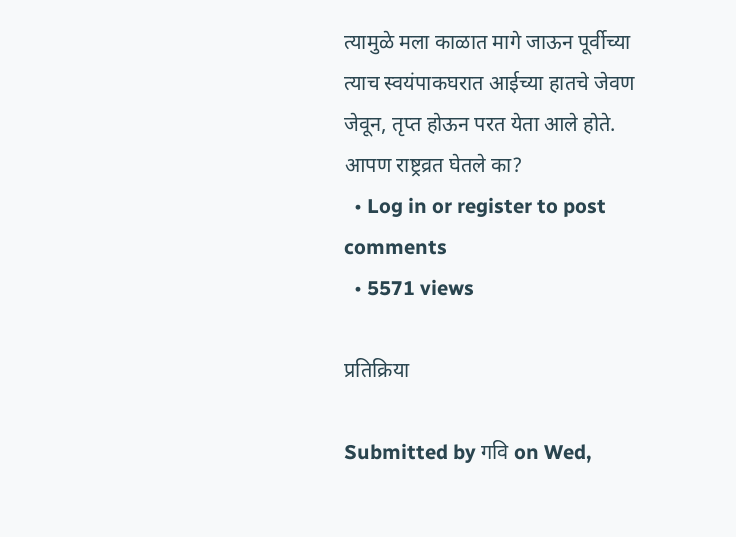त्यामुळे मला काळात मागे जाऊन पूर्वीच्या त्याच स्वयंपाकघरात आईच्या हातचे जेवण जेवून, तृप्त होऊन परत येता आले होते. आपण राष्ट्रव्रत घेतले का?
  • Log in or register to post comments
  • 5571 views

प्रतिक्रिया

Submitted by गवि on Wed,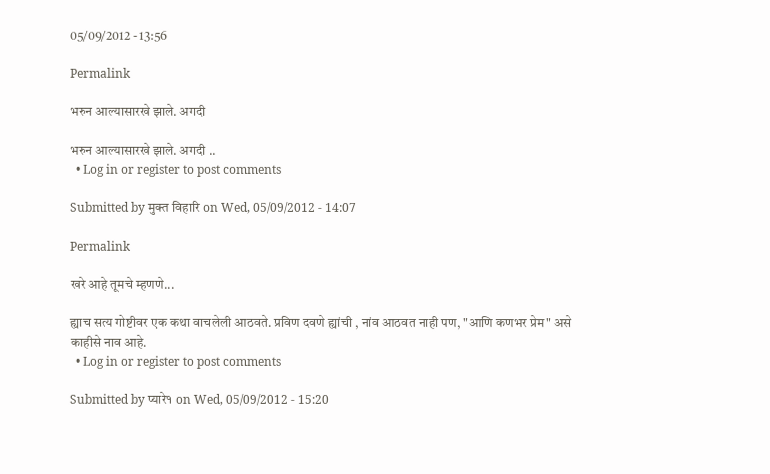05/09/2012 - 13:56

Permalink

भरुन आल्यासारखे झाले. अगदी

भरुन आल्यासारखे झाले. अगदी ..
  • Log in or register to post comments

Submitted by मुक्त विहारि on Wed, 05/09/2012 - 14:07

Permalink

खरे आहे तूमचे म्हणणे...

ह्याच सत्य गोष्टीवर एक कथा वाचलेली आठवते. प्रविण दवणे ह्यांची , नांव आठवत नाही पण, "आणि कणभर प्रेम" असे काहीसे नाव आहे.
  • Log in or register to post comments

Submitted by प्यारे१ on Wed, 05/09/2012 - 15:20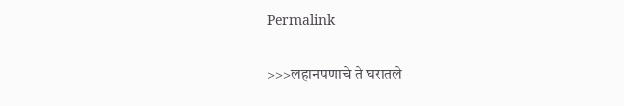Permalink

>>>लहानपणाचे ते घरातले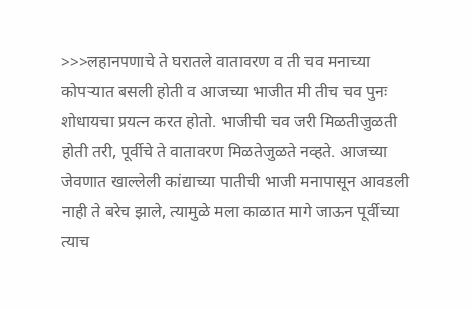>>>लहानपणाचे ते घरातले वातावरण व ती चव मनाच्या कोपऱ्यात बसली होती व आजच्या भाजीत मी तीच चव पुनः शोधायचा प्रयत्न करत होतो. भाजीची चव जरी मिळतीजुळती होती तरी, पूर्वीचे ते वातावरण मिळतेजुळते नव्हते. आजच्या जेवणात खाल्लेली कांद्याच्या पातीची भाजी मनापासून आवडली नाही ते बरेच झाले, त्यामुळे मला काळात मागे जाऊन पूर्वीच्या त्याच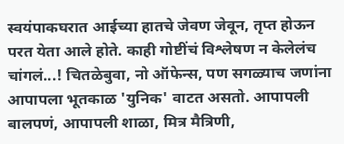स्वयंपाकघरात आईच्या हातचे जेवण जेवून, तृप्त होऊन परत येता आले होते. काही गोष्टींचं विश्लेषण न केलेलंच चांगलं...! चितळेबुवा, नो ऑफेन्स, पण सगळ्याच जणांना आपापला भूतकाळ 'युनिक' वाटत असतो. आपापली बालपणं, आपापली शाळा, मित्र मैत्रिणी,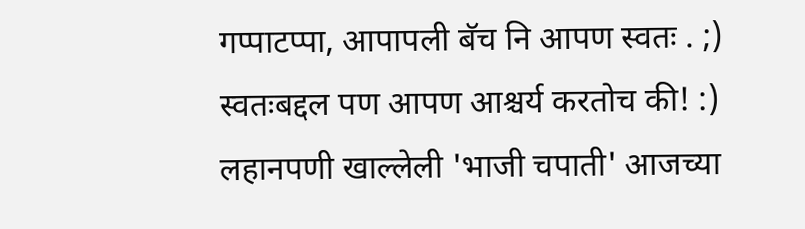गप्पाटप्पा, आपापली बॅच नि आपण स्वतः . ;) स्वतःबद्दल पण आपण आश्चर्य करतोच की! :) लहानपणी खाल्लेली 'भाजी चपाती' आजच्या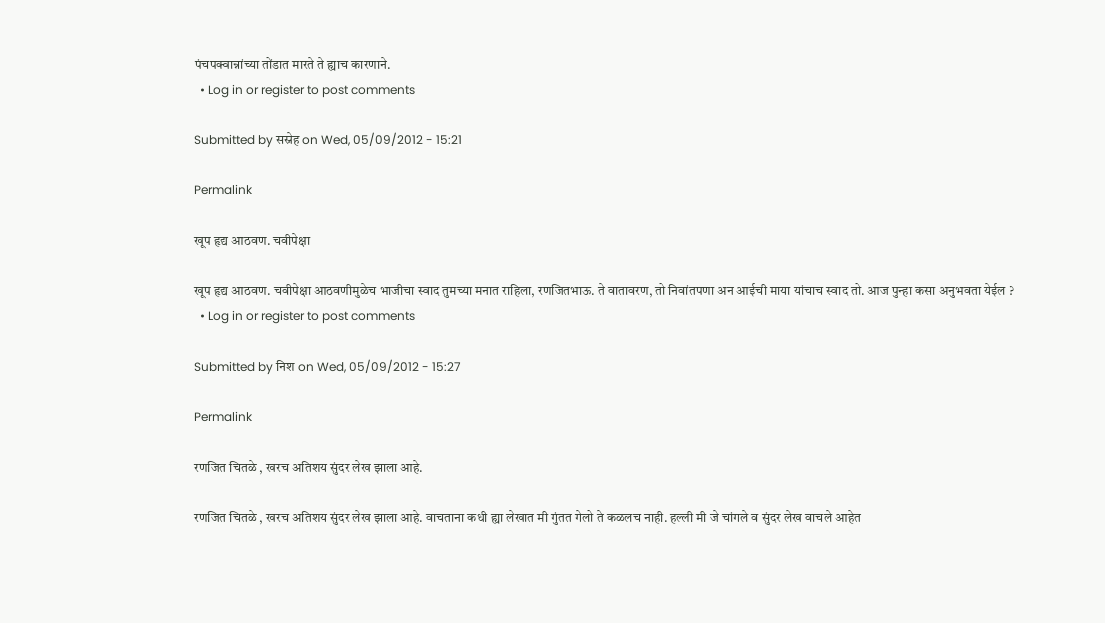पंचपक्वान्नांच्या तोंडात मारते ते ह्याच कारणाने.
  • Log in or register to post comments

Submitted by सस्नेह on Wed, 05/09/2012 - 15:21

Permalink

खूप हृद्य आठवण. चवीपेक्षा

खूप हृद्य आठवण. चवीपेक्षा आठवणीमुळेच भाजीचा स्वाद तुमच्या मनात राहिला, रणजितभाऊ. ते वातावरण, तो निवांतपणा अन आईची माया यांचाच स्वाद तो. आज पुन्हा कसा अनुभवता येईल ?
  • Log in or register to post comments

Submitted by निश on Wed, 05/09/2012 - 15:27

Permalink

रणजित चितळे , खरच अतिशय सुंदर लेख झाला आहे.

रणजित चितळे , खरच अतिशय सुंदर लेख झाला आहे. वाचताना कधी ह्या लेखात मी गुंतत गेलो ते कळलच नाही. हल्ली मी जे चांगले व सुंदर लेख वाचले आहेत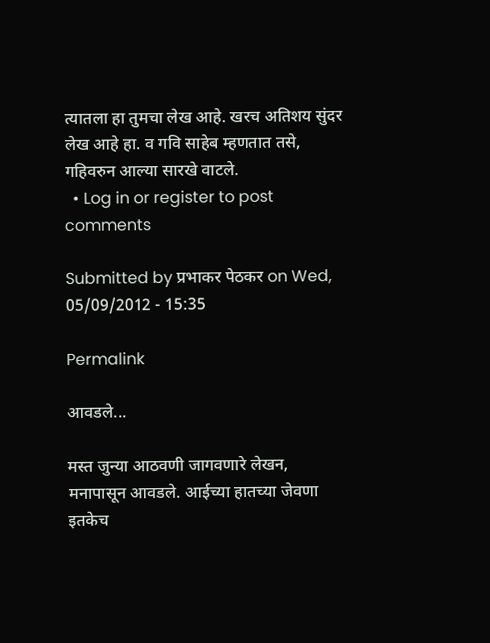त्यातला हा तुमचा लेख आहे. खरच अतिशय सुंदर लेख आहे हा. व गवि साहेब म्हणतात तसे, गहिवरुन आल्या सारखे वाटले.
  • Log in or register to post comments

Submitted by प्रभाकर पेठकर on Wed, 05/09/2012 - 15:35

Permalink

आवडले...

मस्त जुन्या आठवणी जागवणारे लेखन, मनापासून आवडले. आईच्या हातच्या जेवणा इतकेच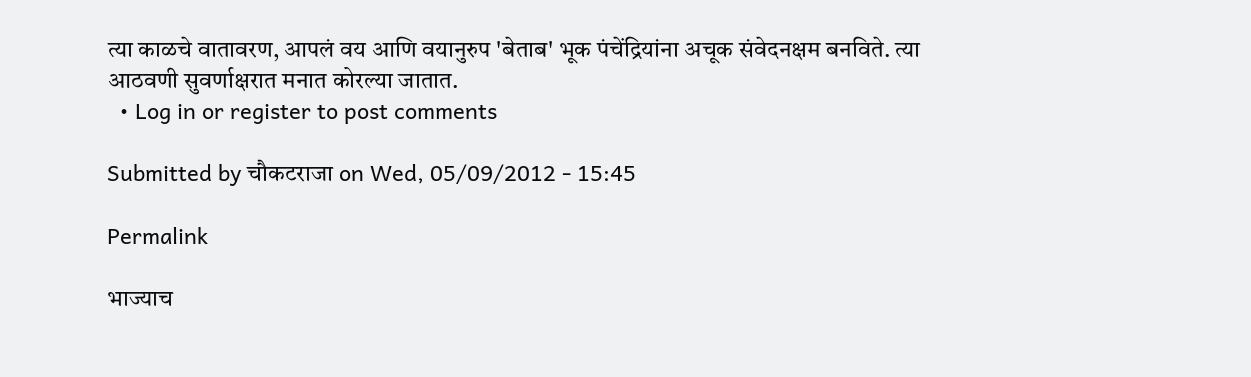त्या काळचे वातावरण, आपलं वय आणि वयानुरुप 'बेताब' भूक पंचेंद्रियांना अचूक संवेदनक्षम बनविते. त्या आठवणी सुवर्णाक्षरात मनात कोरल्या जातात.
  • Log in or register to post comments

Submitted by चौकटराजा on Wed, 05/09/2012 - 15:45

Permalink

भाज्याच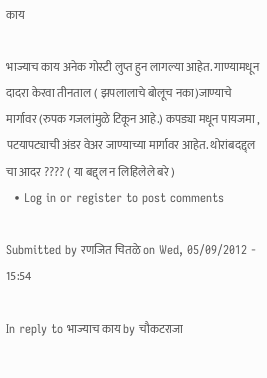काय

भाज्याच काय अनेक गोस्टी लुप्त हुन लागल्या आहेत. गाण्यामधून दादरा केरवा तीनताल ( झपलालाचे बोलूच नका)जाण्याचे मार्गावर (रुपक गजलांमुळे टिकून आहे.) कपड्या मधून पायजमा , पटयापट्याची अंडर वेअर जाण्याच्या मार्गावर आहेत. थोरांबदद्द्ल चा आदर ???? ( या बद्द्ल न लिहिलेले बरे )
  • Log in or register to post comments

Submitted by रणजित चितळे on Wed, 05/09/2012 - 15:54

In reply to भाज्याच काय by चौकटराजा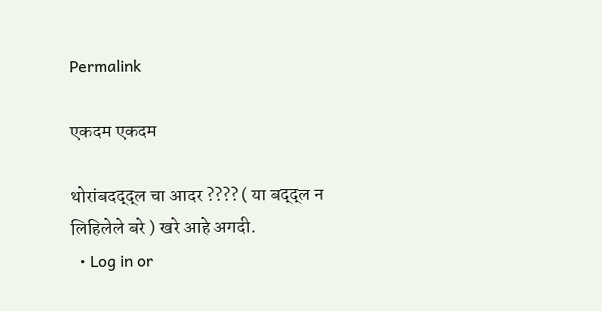Permalink

एकदम एकदम

थोरांबदद्द्ल चा आदर ???? ( या बद्द्ल न लिहिलेले बरे ) खरे आहे अगदी.
  • Log in or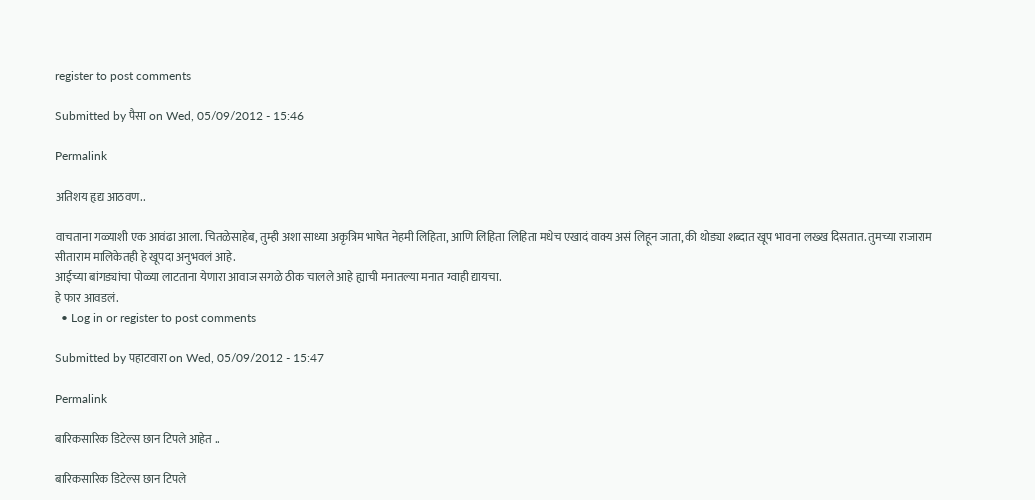register to post comments

Submitted by पैसा on Wed, 05/09/2012 - 15:46

Permalink

अतिशय हृद्य आठवण..

वाचताना गळ्याशी एक आवंढा आला. चितळेसाहेब, तुम्ही अशा साध्या अकृत्रिम भाषेत नेहमी लिहिता, आणि लिहिता लिहिता मधेच एखादं वाक्य असं लिहून जाता, की थोड्या शब्दात खूप भावना लख्ख दिसतात. तुमच्या राजाराम सीताराम मालिकेतही हे खूपदा अनुभवलं आहे.
आईच्या बांगड्यांचा पोळ्या लाटताना येणारा आवाज सगळे ठीक चालले आहे ह्याची मनातल्या मनात ग्वाही द्यायचा.
हे फार आवडलं.
  • Log in or register to post comments

Submitted by पहाटवारा on Wed, 05/09/2012 - 15:47

Permalink

बारिकसारिक डिटेल्स छान टिपले आहेत ..

बारिकसारिक डिटेल्स छान टिपले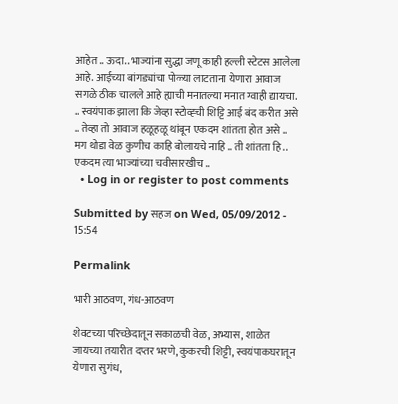आहेत .. ऊदा.. भाज्यांना सुद्धा जणू काही हल्ली स्टेटस आलेला आहे. आईच्या बांगड्यांचा पोळ्या लाटताना येणारा आवाज सगळे ठीक चालले आहे ह्याची मनातल्या मनात ग्वाही द्यायचा. .. स्वयंपाक झाला कि जेव्हा स्टोव्ह्ची शिट्टि आई बंद करीत असे .. तेव्हा तो आवाज हळूहळू थांबून एकदम शांतता होत असे .. मग थोडा वेळ कुणीच काहि बोलायचे नाहि .. ती शांतता हि .. एकदम त्या भाज्यांच्या चवीसारखीच ..
  • Log in or register to post comments

Submitted by सहज on Wed, 05/09/2012 - 15:54

Permalink

भारी आठवण, गंध-आठवण

शेवटच्या परिच्छेदातून सकाळची वेळ, अभ्यास, शाळेत जायच्या तयारीत दप्तर भरणे, कुकरची शिट्टी, स्वयंपाकघरातून येणारा सुगंध,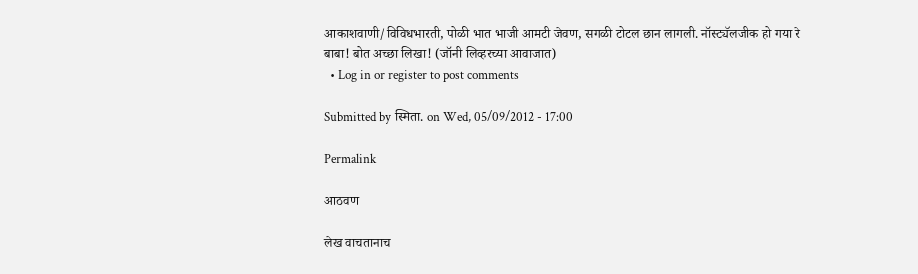आकाशवाणी/विविधभारती, पोळी भात भाजी आमटी जेवण, सगळी टोटल छान लागली. नॉस्ट्यॅलजीक हो गया रे बाबा! बोत अच्छा लिखा! (जॉनी लिव्हरच्या आवाजात)
  • Log in or register to post comments

Submitted by स्मिता. on Wed, 05/09/2012 - 17:00

Permalink

आठवण

लेख वाचतानाच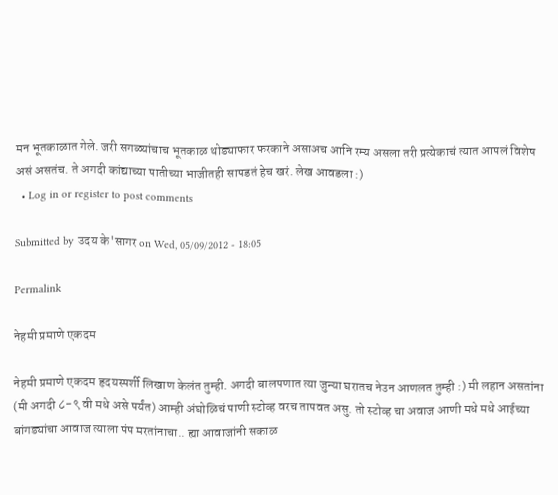मन भूतकाळात गेले. जरी सगळ्यांचाच भूतकाळ थोड्याफार फरकाने असाअच आनि रम्य असला तरी प्रत्येकाचं त्यात आपलं विशेष असं असतंच. ते अगदी कांद्याच्या पातीच्या भाजीतही सापडतं हेच खरं. लेख आवडला :)
  • Log in or register to post comments

Submitted by उदय के'सागर on Wed, 05/09/2012 - 18:05

Permalink

नेहमी प्रमाणे एकदम

नेहमी प्रमाणे एकदम हृदयस्पर्शी लिखाण केलंत तुम्ही. अगदी बालपणात त्या जुन्या घरातच नेउन आणलत तुम्ही :) मी लहान असतांना (मी अगदी ८-९ वी मधे असे पर्यंत) आम्ही अंघोळिचं पाणी स्टोव्ह वरच तापवत असु. तो स्टोव्ह चा अवाज आणी मधे मधे आईच्या बांगड्यांचा आवाज त्याला पंप मरतांनाचा.. ह्या आवाजांनी सकाळ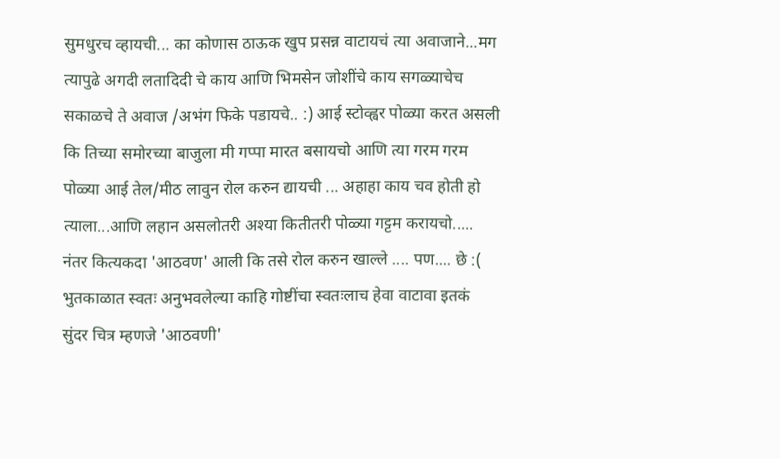सुमधुरच व्हायची... का कोणास ठाऊक खुप प्रसन्न वाटायचं त्या अवाजाने...मग त्यापुढे अगदी लतादिदी चे काय आणि भिमसेन जोशींचे काय सगळ्याचेच सकाळचे ते अवाज /अभंग फिके पडायचे.. :) आई स्टोव्ह्वर पोळ्या करत असली कि तिच्या समोरच्या बाजुला मी गप्पा मारत बसायचो आणि त्या गरम गरम पोळ्या आई तेल/मीठ लावुन रोल करुन द्यायची ... अहाहा काय चव होती हो त्याला...आणि लहान असलोतरी अश्या कितीतरी पोळ्या गट्टम करायचो..... नंतर कित्यकदा 'आठवण' आली कि तसे रोल करुन खाल्ले .... पण.... छे :( भुतकाळात स्वतः अनुभवलेल्या काहि गोष्टींचा स्वतःलाच हेवा वाटावा इतकं सुंदर चित्र म्हणजे 'आठवणी'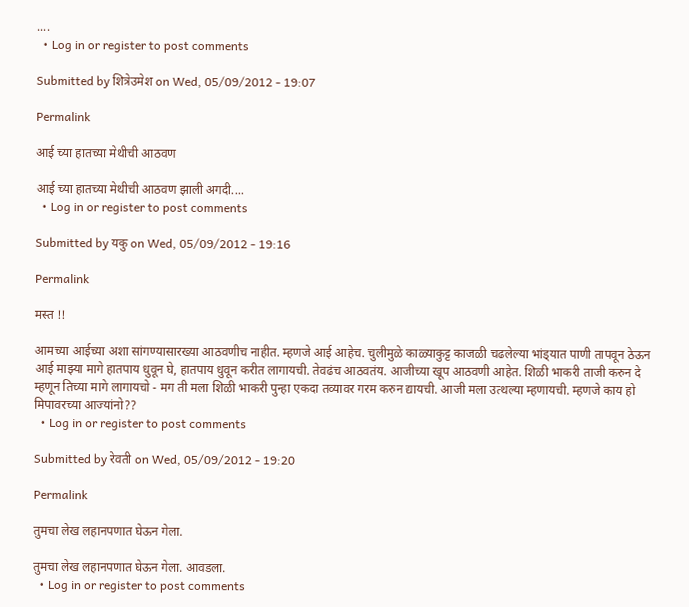....
  • Log in or register to post comments

Submitted by शित्रेउमेश on Wed, 05/09/2012 - 19:07

Permalink

आई च्या हातच्या मेथीची आठवण

आई च्या हातच्या मेथीची आठवण झाली अगदी....
  • Log in or register to post comments

Submitted by यकु on Wed, 05/09/2012 - 19:16

Permalink

मस्त !!

आमच्या आईच्या अशा सांगण्‍यासारख्‍या आठवणीच नाहीत. म्हणजे आई आहेच. चुलीमुळे काळ्याकुट्ट काजळी चढलेल्या भांड्‍यात पाणी तापवून ठेऊन आई माझ्‍या मागे हातपाय धुवून घे, हातपाय धुवून करीत लागायची. तेवढंच आठवतंय. आजीच्या खूप आठवणी आहेत. शिळी भाकरी ताजी करुन दे म्हणून तिच्या मागे लागायचो - मग ती मला शिळी भाकरी पुन्हा एकदा तव्यावर गरम करुन द्यायची. आजी मला उत्थल्या म्हणायची. म्हणजे काय हो मिपावरच्या आज्यांनो??
  • Log in or register to post comments

Submitted by रेवती on Wed, 05/09/2012 - 19:20

Permalink

तुमचा लेख लहानपणात घेऊन गेला.

तुमचा लेख लहानपणात घेऊन गेला. आवडला.
  • Log in or register to post comments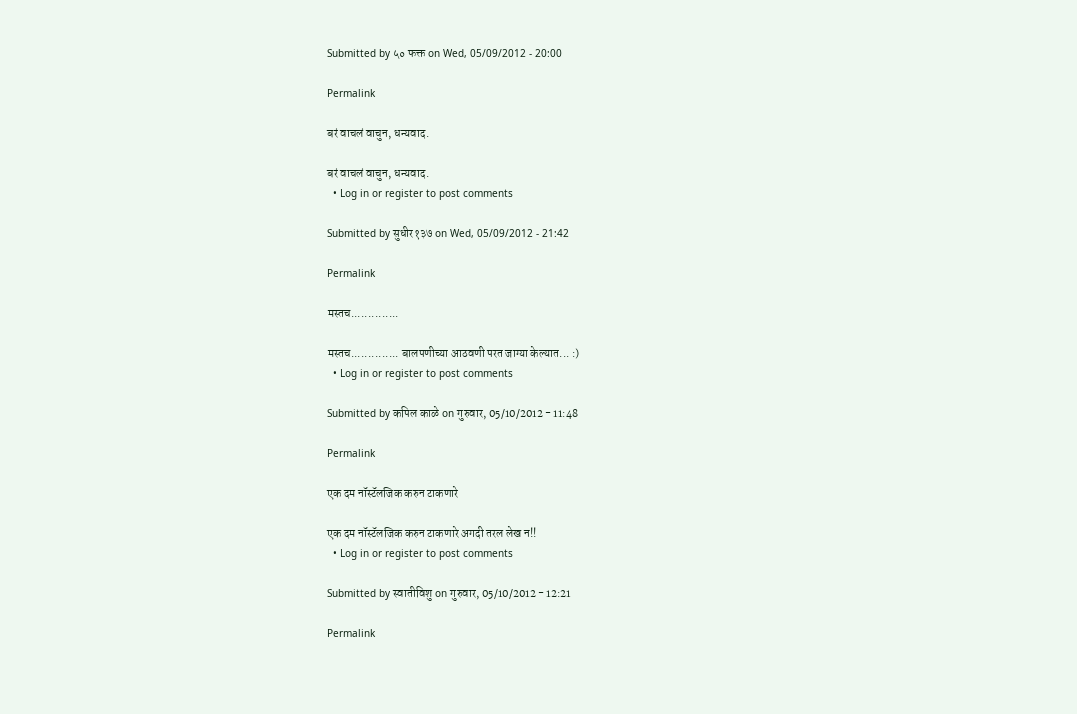Submitted by ५० फक्त on Wed, 05/09/2012 - 20:00

Permalink

बरं वाचलं वाचुन, धन्यवाद.

बरं वाचलं वाचुन, धन्यवाद.
  • Log in or register to post comments

Submitted by सुधीर१३७ on Wed, 05/09/2012 - 21:42

Permalink

मस्तच..............

मस्तच.............. बालपणीच्या आठवणी परत जाग्या केल्यात... :)
  • Log in or register to post comments

Submitted by कपिल काळे on गुरुवार, 05/10/2012 - 11:48

Permalink

एक दम नॉस्टॅलजिक करुन टाकणारे

एक दम नॉस्टॅलजिक करुन टाकणारे अगदी तरल लेख न!!
  • Log in or register to post comments

Submitted by स्वातीविशु on गुरुवार, 05/10/2012 - 12:21

Permalink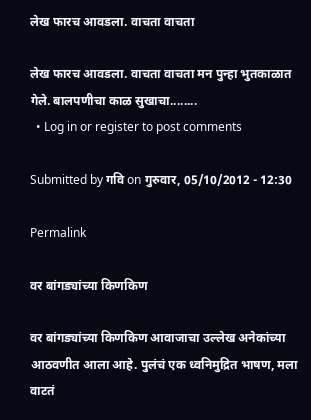लेख फारच आवडला. वाचता वाचता

लेख फारच आवडला. वाचता वाचता मन पुन्हा भुतकाळात गेले. बालपणीचा काळ सुखाचा........
  • Log in or register to post comments

Submitted by गवि on गुरुवार, 05/10/2012 - 12:30

Permalink

वर बांगड्यांच्या किणकिण

वर बांगड्यांच्या किणकिण आवाजाचा उल्लेख अनेकांच्या आठवणीत आला आहे. पुलंचं एक ध्वनिमुद्रित भाषण, मला वाटतं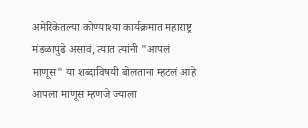अमेरिकेतल्या कोण्याश्या कार्यक्रमात महाराष्ट्र मंडळापुढे असावं, त्यात त्यांनी "आपलं माणूस" या शब्दाविषयी बोलताना म्हटलं आहे आपला माणूस म्हणजे ज्याला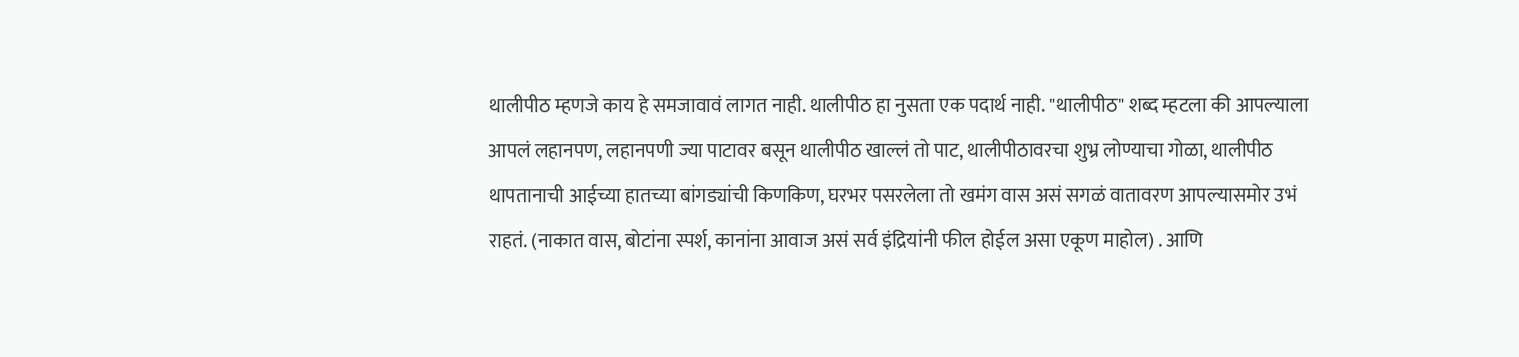थालीपीठ म्हणजे काय हे समजावावं लागत नाही. थालीपीठ हा नुसता एक पदार्थ नाही. "थालीपीठ" शब्द म्हटला की आपल्याला आपलं लहानपण, लहानपणी ज्या पाटावर बसून थालीपीठ खाल्लं तो पाट, थालीपीठावरचा शुभ्र लोण्याचा गोळा, थालीपीठ थापतानाची आईच्या हातच्या बांगड्यांची किणकिण, घरभर पसरलेला तो खमंग वास असं सगळं वातावरण आपल्यासमोर उभं राहतं. (नाकात वास, बोटांना स्पर्श, कानांना आवाज असं सर्व इंद्रियांनी फील होईल असा एकूण माहोल) . आणि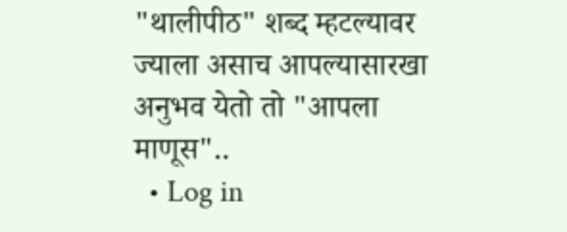"थालीपीठ" शब्द म्हटल्यावर ज्याला असाच आपल्यासारखा अनुभव येतो तो "आपला माणूस"..
  • Log in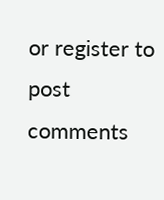or register to post comments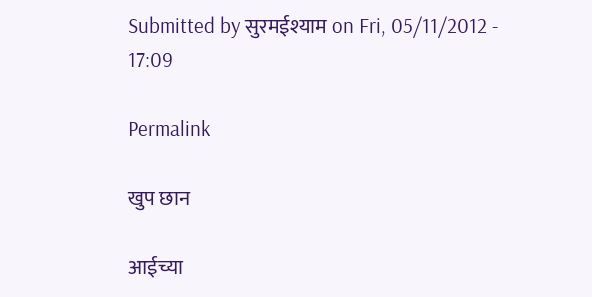Submitted by सुरमईश्याम on Fri, 05/11/2012 - 17:09

Permalink

खुप छान

आईच्या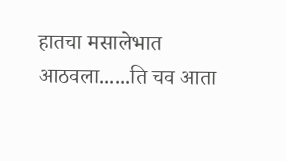हातचा मसालेभात आठवला......ति चव आता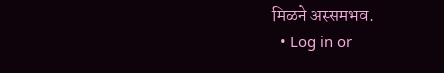मिळने अस्समभव.
  • Log in or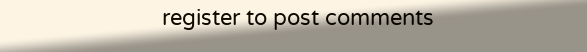register to post comments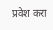प्रवेश करा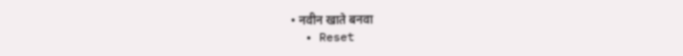• नवीन खाते बनवा
  • Reset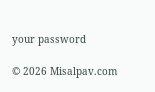your password

© 2026 Misalpav.com